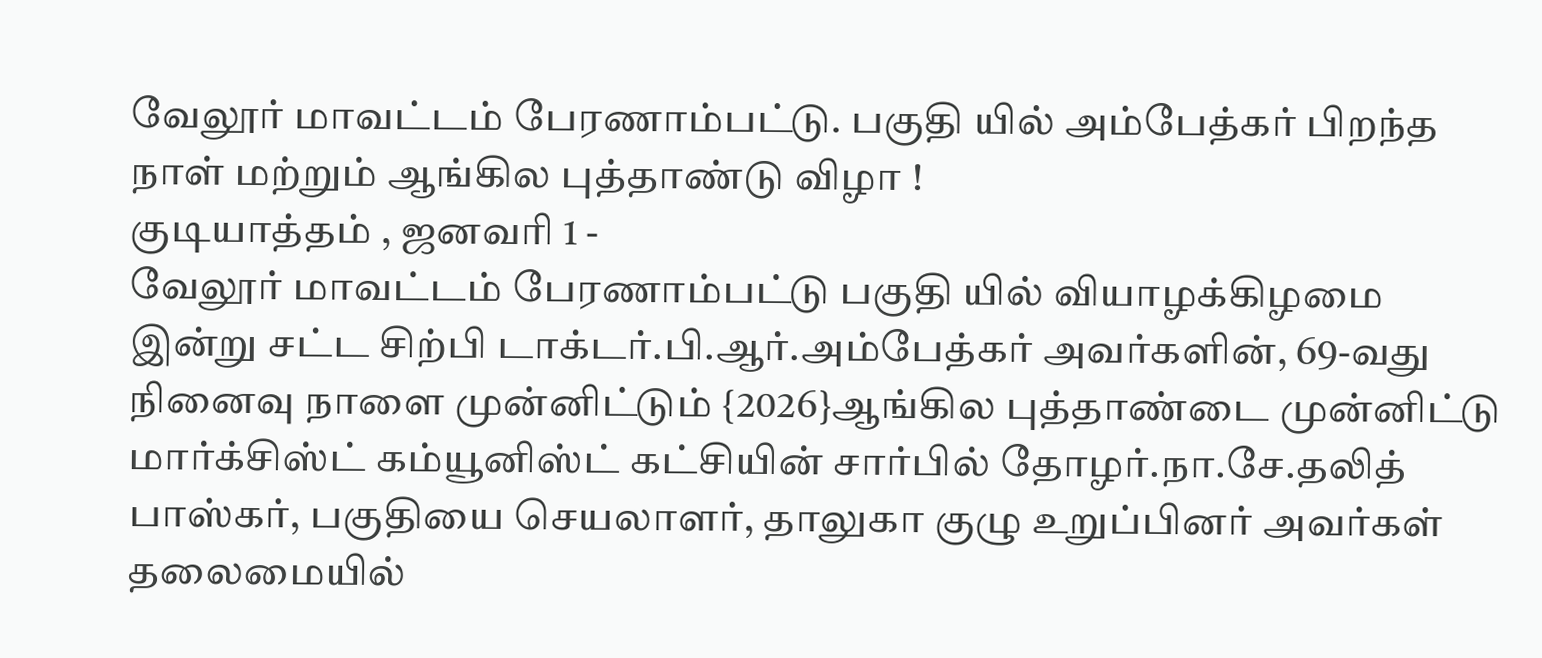வேலூர் மாவட்டம் பேரணாம்பட்டு. பகுதி யில் அம்பேத்கர் பிறந்த நாள் மற்றும் ஆங்கில புத்தாண்டு விழா !
குடியாத்தம் , ஜனவரி 1 -
வேலூர் மாவட்டம் பேரணாம்பட்டு பகுதி யில் வியாழக்கிழமை இன்று சட்ட சிற்பி டாக்டர்.பி.ஆர்.அம்பேத்கர் அவர்களின், 69-வது நினைவு நாளை முன்னிட்டும் {2026}ஆங்கில புத்தாண்டை முன்னிட்டு மார்க்சிஸ்ட் கம்யூனிஸ்ட் கட்சியின் சார்பில் தோழர்.நா.சே.தலித் பாஸ்கர், பகுதியை செயலாளர், தாலுகா குழு உறுப்பினர் அவர்கள் தலைமையில்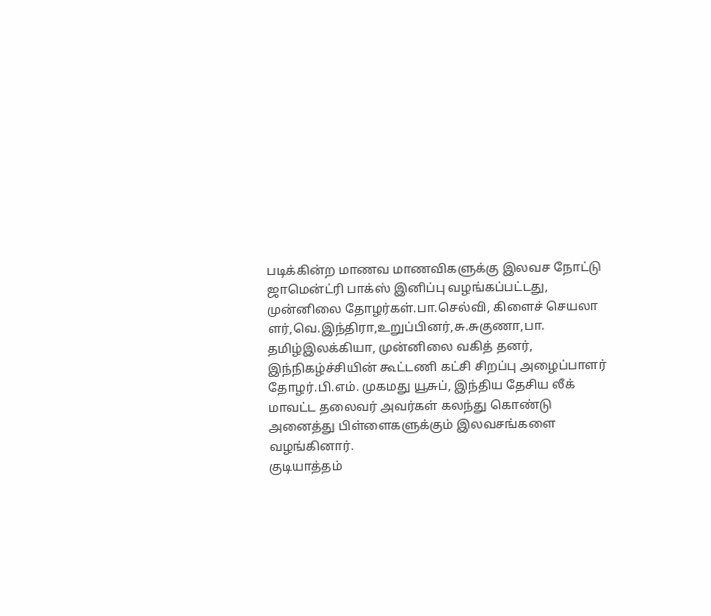படிக்கின்ற மாணவ மாணவிகளுக்கு இலவச நோட்டு ஜாமென்ட்ரி பாக்ஸ் இனிப்பு வழங்கப்பட்டது, முன்னிலை தோழர்கள்.பா.செல்வி, கிளைச் செயலா ளர்,வெ.இந்திரா,உறுப்பினர்,சு.சுகுணா,பா. தமிழ்இலக்கியா, முன்னிலை வகித் தனர், இந்நிகழ்ச்சியின் கூட்டணி கட்சி சிறப்பு அழைப்பாளர் தோழர்.பி.எம். முகமது யூசுப், இந்திய தேசிய லீக் மாவட்ட தலைவர் அவர்கள் கலந்து கொண்டு அனைத்து பிள்ளைகளுக்கும் இலவசங்களை வழங்கினார்.
குடியாத்தம்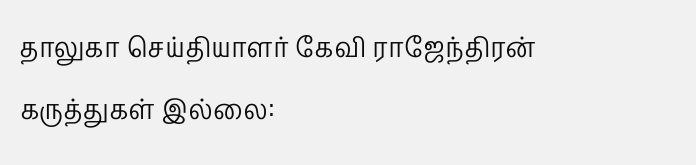தாலுகா செய்தியாளர் கேவி ராஜேந்திரன்
கருத்துகள் இல்லை: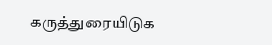கருத்துரையிடுக